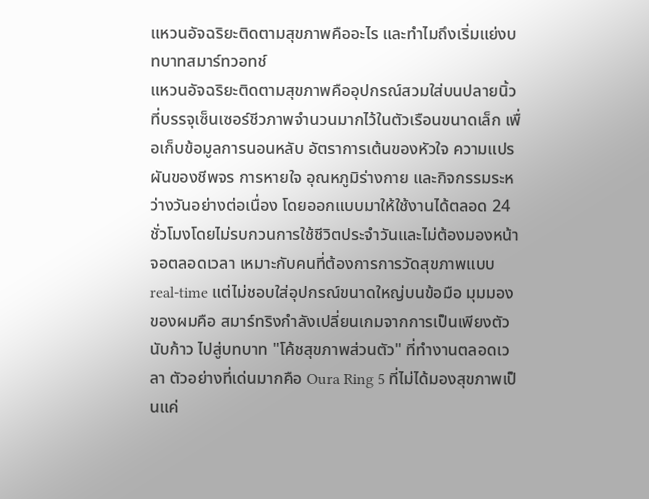แหวนอัจฉริยะติดตามสุขภาพคืออะไร และทำไมถึงเริ่มแย่งบทบาทสมาร์ทวอทช์
แหวนอัจฉริยะติดตามสุขภาพคืออุปกรณ์สวมใส่บนปลายนิ้วที่บรรจุเซ็นเซอร์ชีวภาพจำนวนมากไว้ในตัวเรือนขนาดเล็ก เพื่อเก็บข้อมูลการนอนหลับ อัตราการเต้นของหัวใจ ความแปรผันของชีพจร การหายใจ อุณหภูมิร่างกาย และกิจกรรมระหว่างวันอย่างต่อเนื่อง โดยออกแบบมาให้ใช้งานได้ตลอด 24 ชั่วโมงโดยไม่รบกวนการใช้ชีวิตประจำวันและไม่ต้องมองหน้าจอตลอดเวลา เหมาะกับคนที่ต้องการการวัดสุขภาพแบบ real-time แต่ไม่ชอบใส่อุปกรณ์ขนาดใหญ่บนข้อมือ มุมมองของผมคือ สมาร์ทริงกำลังเปลี่ยนเกมจากการเป็นเพียงตัวนับก้าว ไปสู่บทบาท "โค้ชสุขภาพส่วนตัว" ที่ทำงานตลอดเวลา ตัวอย่างที่เด่นมากคือ Oura Ring 5 ที่ไม่ได้มองสุขภาพเป็นแค่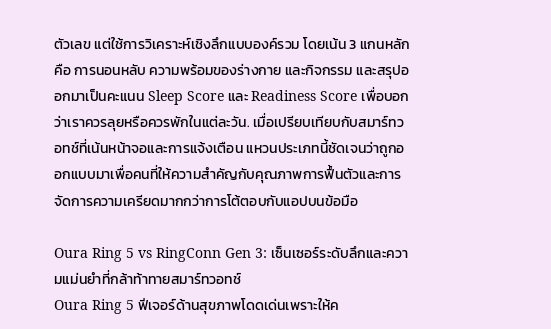ตัวเลข แต่ใช้การวิเคราะห์เชิงลึกแบบองค์รวม โดยเน้น 3 แกนหลักคือ การนอนหลับ ความพร้อมของร่างกาย และกิจกรรม และสรุปออกมาเป็นคะแนน Sleep Score และ Readiness Score เพื่อบอกว่าเราควรลุยหรือควรพักในแต่ละวัน. เมื่อเปรียบเทียบกับสมาร์ทวอทช์ที่เน้นหน้าจอและการแจ้งเตือน แหวนประเภทนี้ชัดเจนว่าถูกออกแบบมาเพื่อคนที่ให้ความสำคัญกับคุณภาพการฟื้นตัวและการจัดการความเครียดมากกว่าการโต้ตอบกับแอปบนข้อมือ

Oura Ring 5 vs RingConn Gen 3: เซ็นเซอร์ระดับลึกและความแม่นยำที่กล้าท้าทายสมาร์ทวอทช์
Oura Ring 5 ฟีเจอร์ด้านสุขภาพโดดเด่นเพราะให้ค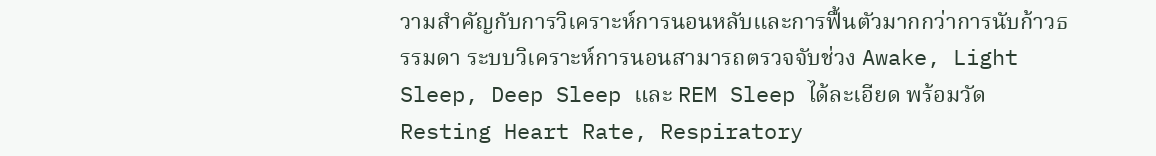วามสำคัญกับการวิเคราะห์การนอนหลับและการฟื้นตัวมากกว่าการนับก้าวธรรมดา ระบบวิเคราะห์การนอนสามารถตรวจจับช่วง Awake, Light Sleep, Deep Sleep และ REM Sleep ได้ละเอียด พร้อมวัด Resting Heart Rate, Respiratory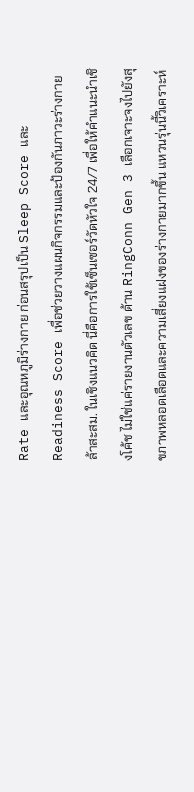Rate และอุณหภูมิร่างกาย ก่อนสรุปเป็น Sleep Score และ Readiness Score เพื่อช่วยวางแผนกิจกรรมและป้องกันภาวะร่างกายล้าสะสม. ในเชิงแนวคิด นี่คือการใช้เซ็นเซอร์วัดหัวใจ 24/7 เพื่อให้คำแนะนำเชิงโค้ช ไม่ใช่แค่รายงานตัวเลข ด้าน RingConn Gen 3 เลือกเจาะจงไปยังสุขภาพหลอดเลือดและความเสี่ยงแฝงของร่างกายมากขึ้น แหวนรุ่นนี้วิเคราะห์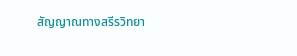สัญญาณทางสรีรวิทยา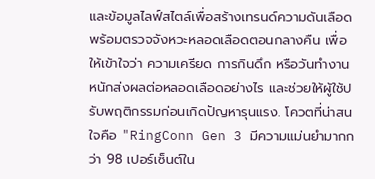และข้อมูลไลฟ์สไตล์เพื่อสร้างเทรนด์ความดันเลือด พร้อมตรวจจังหวะหลอดเลือดตอนกลางคืน เพื่อให้เข้าใจว่า ความเครียด การกินดึก หรือวันทำงานหนักส่งผลต่อหลอดเลือดอย่างไร และช่วยให้ผู้ใช้ปรับพฤติกรรมก่อนเกิดปัญหารุนแรง. โควตที่น่าสนใจคือ "RingConn Gen 3 มีความแม่นยำมากกว่า 98 เปอร์เซ็นต์ใน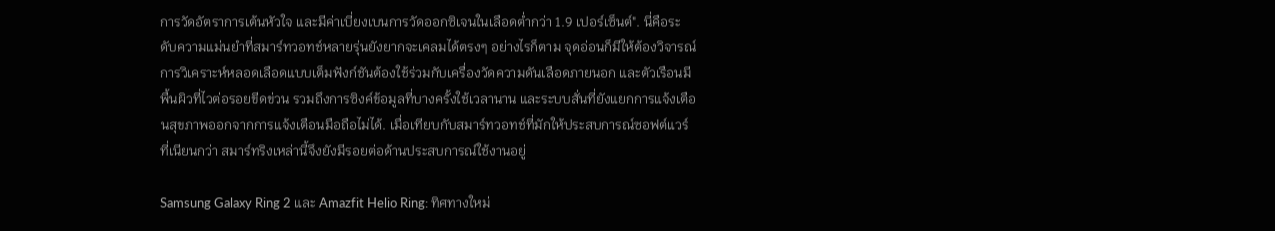การวัดอัตราการเต้นหัวใจ และมีค่าเบี่ยงเบนการวัดออกซิเจนในเลือดต่ำกว่า 1.9 เปอร์เซ็นต์". นี่คือระดับความแม่นยำที่สมาร์ทวอทช์หลายรุ่นยังยากจะเคลมได้ตรงๆ อย่างไรก็ตาม จุดอ่อนก็มีให้ต้องวิจารณ์ การวิเคราะห์หลอดเลือดแบบเต็มฟังก์ชันต้องใช้ร่วมกับเครื่องวัดความดันเลือดภายนอก และตัวเรือนมีพื้นผิวที่ไวต่อรอยขีดข่วน รวมถึงการซิงค์ข้อมูลที่บางครั้งใช้เวลานาน และระบบสั่นที่ยังแยกการแจ้งเตือนสุขภาพออกจากการแจ้งเตือนมือถือไม่ได้. เมื่อเทียบกับสมาร์ทวอทช์ที่มักให้ประสบการณ์ซอฟต์แวร์ที่เนียนกว่า สมาร์ทริงเหล่านี้จึงยังมีรอยต่อด้านประสบการณ์ใช้งานอยู่

Samsung Galaxy Ring 2 และ Amazfit Helio Ring: ทิศทางใหม่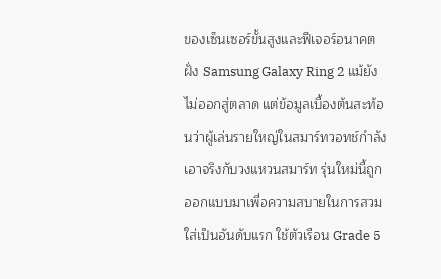ของเซ็นเซอร์ขั้นสูงและฟีเจอร์อนาคต
ฝั่ง Samsung Galaxy Ring 2 แม้ยังไม่ออกสู่ตลาด แต่ข้อมูลเบื้องต้นสะท้อนว่าผู้เล่นรายใหญ่ในสมาร์ทวอทช์กำลังเอาจริงกับวงแหวนสมาร์ท รุ่นใหม่นี้ถูกออกแบบมาเพื่อความสบายในการสวมใส่เป็นอันดับแรก ใช้ตัวเรือน Grade 5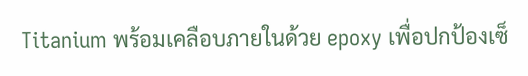Titanium พร้อมเคลือบภายในด้วย epoxy เพื่อปกป้องเซ็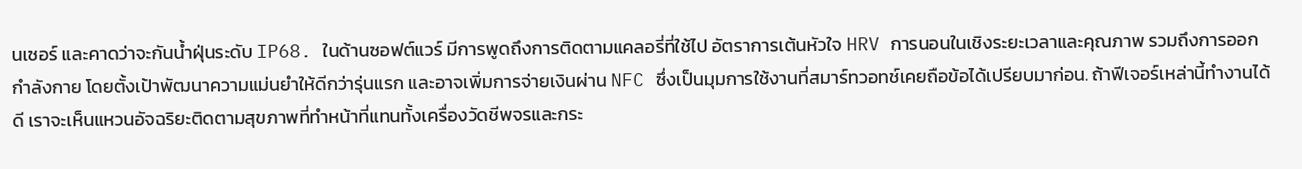นเซอร์ และคาดว่าจะกันน้ำฝุ่นระดับ IP68. ในด้านซอฟต์แวร์ มีการพูดถึงการติดตามแคลอรี่ที่ใช้ไป อัตราการเต้นหัวใจ HRV การนอนในเชิงระยะเวลาและคุณภาพ รวมถึงการออกกำลังกาย โดยตั้งเป้าพัฒนาความแม่นยำให้ดีกว่ารุ่นแรก และอาจเพิ่มการจ่ายเงินผ่าน NFC ซึ่งเป็นมุมการใช้งานที่สมาร์ทวอทช์เคยถือข้อได้เปรียบมาก่อน. ถ้าฟีเจอร์เหล่านี้ทำงานได้ดี เราจะเห็นแหวนอัจฉริยะติดตามสุขภาพที่ทำหน้าที่แทนทั้งเครื่องวัดชีพจรและกระ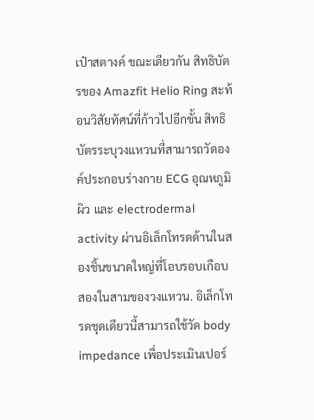เป๋าสตางค์ ขณะเดียวกัน สิทธิบัตรของ Amazfit Helio Ring สะท้อนวิสัยทัศน์ที่ก้าวไปอีกขั้น สิทธิบัตรระบุวงแหวนที่สามารถวัดองค์ประกอบร่างกาย ECG อุณหภูมิผิว และ electrodermal activity ผ่านอิเล็กโทรดด้านในสองชิ้นขนาดใหญ่ที่โอบรอบเกือบสองในสามของวงแหวน. อิเล็กโทรดชุดเดียวนี้สามารถใช้วัด body impedance เพื่อประเมินเปอร์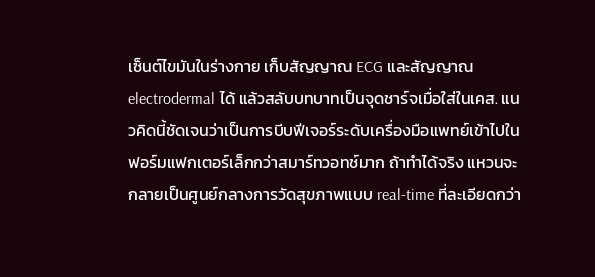เซ็นต์ไขมันในร่างกาย เก็บสัญญาณ ECG และสัญญาณ electrodermal ได้ แล้วสลับบทบาทเป็นจุดชาร์จเมื่อใส่ในเคส. แนวคิดนี้ชัดเจนว่าเป็นการบีบฟีเจอร์ระดับเครื่องมือแพทย์เข้าไปในฟอร์มแฟกเตอร์เล็กกว่าสมาร์ทวอทช์มาก ถ้าทำได้จริง แหวนจะกลายเป็นศูนย์กลางการวัดสุขภาพแบบ real-time ที่ละเอียดกว่า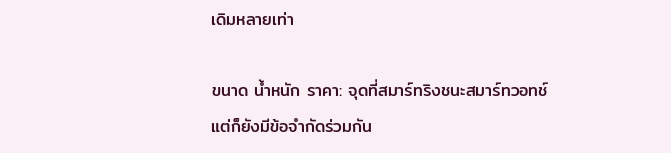เดิมหลายเท่า

ขนาด น้ำหนัก ราคา: จุดที่สมาร์ทริงชนะสมาร์ทวอทช์ แต่ก็ยังมีข้อจำกัดร่วมกัน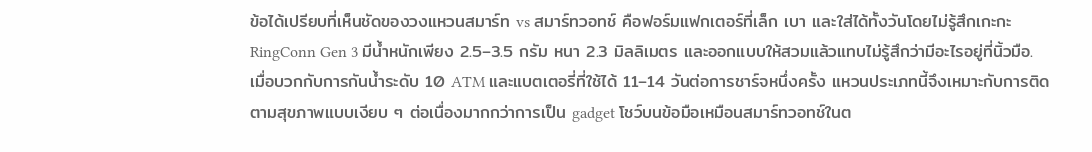ข้อได้เปรียบที่เห็นชัดของวงแหวนสมาร์ท vs สมาร์ทวอทช์ คือฟอร์มแฟกเตอร์ที่เล็ก เบา และใส่ได้ทั้งวันโดยไม่รู้สึกเกะกะ RingConn Gen 3 มีน้ำหนักเพียง 2.5–3.5 กรัม หนา 2.3 มิลลิเมตร และออกแบบให้สวมแล้วแทบไม่รู้สึกว่ามีอะไรอยู่ที่นิ้วมือ. เมื่อบวกกับการกันน้ำระดับ 10 ATM และแบตเตอรี่ที่ใช้ได้ 11–14 วันต่อการชาร์จหนึ่งครั้ง แหวนประเภทนี้จึงเหมาะกับการติดตามสุขภาพแบบเงียบ ๆ ต่อเนื่องมากกว่าการเป็น gadget โชว์บนข้อมือเหมือนสมาร์ทวอทช์ในต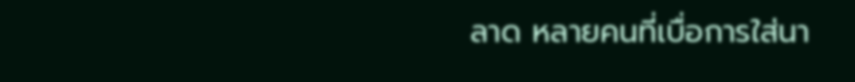ลาด หลายคนที่เบื่อการใส่นา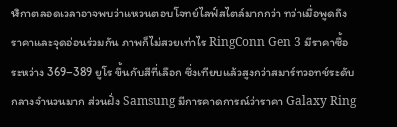ฬิกาตลอดเวลาอาจพบว่าแหวนตอบโจทย์ไลฟ์สไตล์มากกว่า ทว่าเมื่อพูดถึงราคาและจุดอ่อนร่วมกัน ภาพก็ไม่สวยเท่าไร RingConn Gen 3 มีราคาซื้อระหว่าง 369–389 ยูโร ขึ้นกับสีที่เลือก ซึ่งเทียบแล้วสูงกว่าสมาร์ทวอทช์ระดับกลางจำนวนมาก ส่วนฝั่ง Samsung มีการคาดการณ์ว่าราคา Galaxy Ring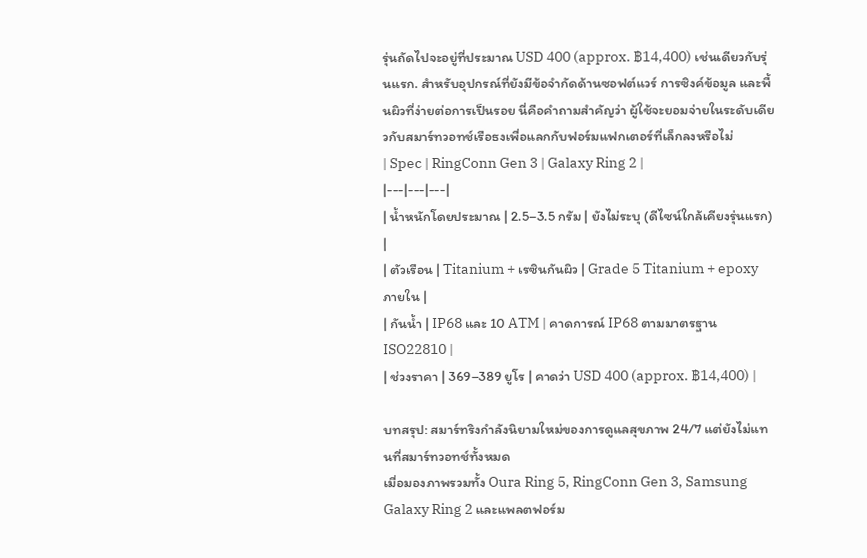รุ่นถัดไปจะอยู่ที่ประมาณ USD 400 (approx. ฿14,400) เช่นเดียวกับรุ่นแรก. สำหรับอุปกรณ์ที่ยังมีข้อจำกัดด้านซอฟต์แวร์ การซิงค์ข้อมูล และพื้นผิวที่ง่ายต่อการเป็นรอย นี่คือคำถามสำคัญว่า ผู้ใช้จะยอมจ่ายในระดับเดียวกับสมาร์ทวอทช์เรือธงเพื่อแลกกับฟอร์มแฟกเตอร์ที่เล็กลงหรือไม่
| Spec | RingConn Gen 3 | Galaxy Ring 2 |
|---|---|---|
| น้ำหนักโดยประมาณ | 2.5–3.5 กรัม | ยังไม่ระบุ (ดีไซน์ใกล้เคียงรุ่นแรก) |
| ตัวเรือน | Titanium + เรซินกันผิว | Grade 5 Titanium + epoxy ภายใน |
| กันน้ำ | IP68 และ 10 ATM | คาดการณ์ IP68 ตามมาตรฐาน ISO22810 |
| ช่วงราคา | 369–389 ยูโร | คาดว่า USD 400 (approx. ฿14,400) |

บทสรุป: สมาร์ทริงกำลังนิยามใหม่ของการดูแลสุขภาพ 24/7 แต่ยังไม่แทนที่สมาร์ทวอทช์ทั้งหมด
เมื่อมองภาพรวมทั้ง Oura Ring 5, RingConn Gen 3, Samsung Galaxy Ring 2 และแพลตฟอร์ม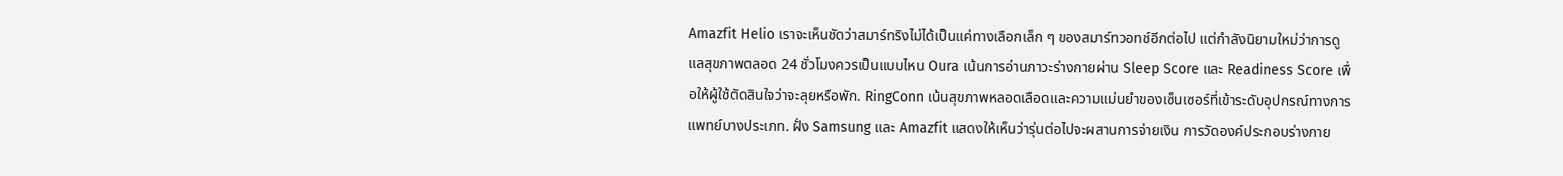Amazfit Helio เราจะเห็นชัดว่าสมาร์ทริงไม่ได้เป็นแค่ทางเลือกเล็ก ๆ ของสมาร์ทวอทช์อีกต่อไป แต่กำลังนิยามใหม่ว่าการดูแลสุขภาพตลอด 24 ชั่วโมงควรเป็นแบบไหน Oura เน้นการอ่านภาวะร่างกายผ่าน Sleep Score และ Readiness Score เพื่อให้ผู้ใช้ตัดสินใจว่าจะลุยหรือพัก. RingConn เน้นสุขภาพหลอดเลือดและความแม่นยำของเซ็นเซอร์ที่เข้าระดับอุปกรณ์ทางการแพทย์บางประเภท. ฝั่ง Samsung และ Amazfit แสดงให้เห็นว่ารุ่นต่อไปจะผสานการจ่ายเงิน การวัดองค์ประกอบร่างกาย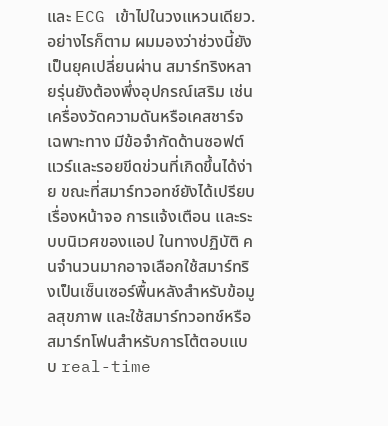และ ECG เข้าไปในวงแหวนเดียว. อย่างไรก็ตาม ผมมองว่าช่วงนี้ยังเป็นยุคเปลี่ยนผ่าน สมาร์ทริงหลายรุ่นยังต้องพึ่งอุปกรณ์เสริม เช่นเครื่องวัดความดันหรือเคสชาร์จเฉพาะทาง มีข้อจำกัดด้านซอฟต์แวร์และรอยขีดข่วนที่เกิดขึ้นได้ง่าย ขณะที่สมาร์ทวอทช์ยังได้เปรียบเรื่องหน้าจอ การแจ้งเตือน และระบบนิเวศของแอป ในทางปฏิบัติ คนจำนวนมากอาจเลือกใช้สมาร์ทริงเป็นเซ็นเซอร์พื้นหลังสำหรับข้อมูลสุขภาพ และใช้สมาร์ทวอทช์หรือสมาร์ทโฟนสำหรับการโต้ตอบแบบ real-time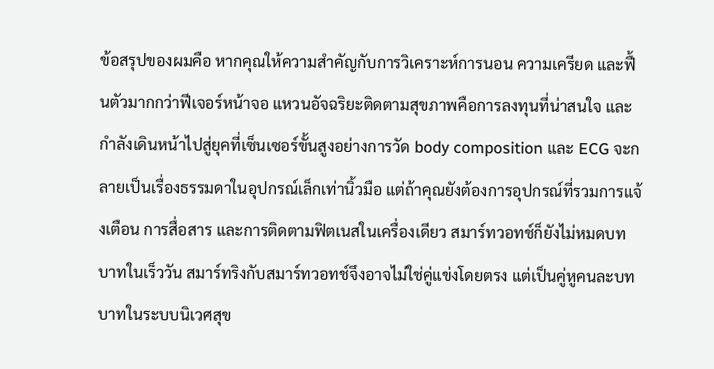ข้อสรุปของผมคือ หากคุณให้ความสำคัญกับการวิเคราะห์การนอน ความเครียด และฟื้นตัวมากกว่าฟีเจอร์หน้าจอ แหวนอัจฉริยะติดตามสุขภาพคือการลงทุนที่น่าสนใจ และกำลังเดินหน้าไปสู่ยุคที่เซ็นเซอร์ขั้นสูงอย่างการวัด body composition และ ECG จะกลายเป็นเรื่องธรรมดาในอุปกรณ์เล็กเท่านิ้วมือ แต่ถ้าคุณยังต้องการอุปกรณ์ที่รวมการแจ้งเตือน การสื่อสาร และการติดตามฟิตเนสในเครื่องเดียว สมาร์ทวอทช์ก็ยังไม่หมดบทบาทในเร็ววัน สมาร์ทริงกับสมาร์ทวอทช์จึงอาจไม่ใช่คู่แข่งโดยตรง แต่เป็นคู่หูคนละบทบาทในระบบนิเวศสุข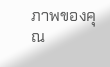ภาพของคุณ